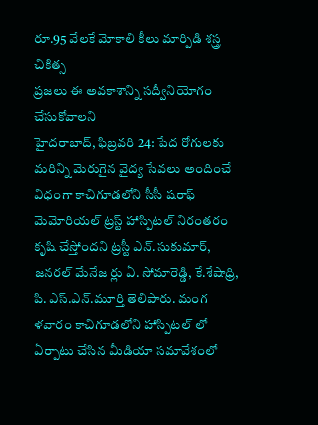రూ.95 వేలకే మోకాలి కీలు మార్పిడి శస్త్ర చికిత్స
ప్రజలు ఈ అవకాశాన్ని సద్వీనియోగం చేసుకోవాలని
హైదరాబాద్, ఫిబ్రవరి 24: పేద రోగులకు మరిన్ని మెరుగైన వైద్య సేవలు అందించే విధంగా కాచిగూడలోని సీసీ షరాఫ్ మెమోరియల్ ట్రస్ట్ హాస్పిటల్ నిరంతరం కృషి చేస్తోందని ట్రస్టీ ఎన్.సుకుమార్, జనరల్ మేనేజ ర్లు ఏ. సోమారెడ్డి, కే.శేషాధ్రి, పి. ఎస్.ఎన్.మూర్తి తెలిపారు. మంగ ళవారం కాచిగూడలోని హాస్పిటల్ లో ఏర్పాటు చేసిన మీడియా సమావేశంలో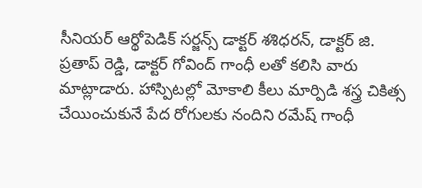సీనియర్ ఆర్థోపెడిక్ సర్జన్స్ డాక్టర్ శశిధరన్, డాక్టర్ జి. ప్రతాప్ రెడ్డి, డాక్టర్ గోవింద్ గాంధీ లతో కలిసి వారు మాట్లాడారు. హాస్పిటల్లో మోకాలి కీలు మార్పిడి శస్త్ర చికిత్స చేయించుకునే పేద రోగులకు నందిని రమేష్ గాంధీ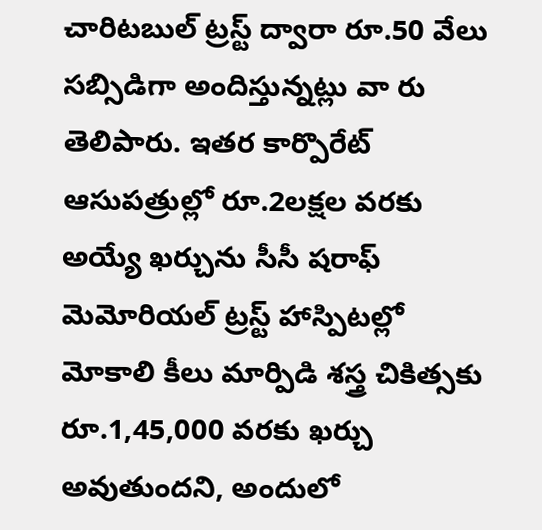చారిటబుల్ ట్రస్ట్ ద్వారా రూ.50 వేలు సబ్సిడిగా అందిస్తున్నట్లు వా రు తెలిపారు. ఇతర కార్పొరేట్ ఆసుపత్రుల్లో రూ.2లక్షల వరకు అయ్యే ఖర్చును సీసీ షరాఫ్ మెమోరియల్ ట్రస్ట్ హాస్పిటల్లో మోకాలి కీలు మార్పిడి శస్త్ర చికిత్సకు రూ.1,45,000 వరకు ఖర్చు అవుతుందని, అందులో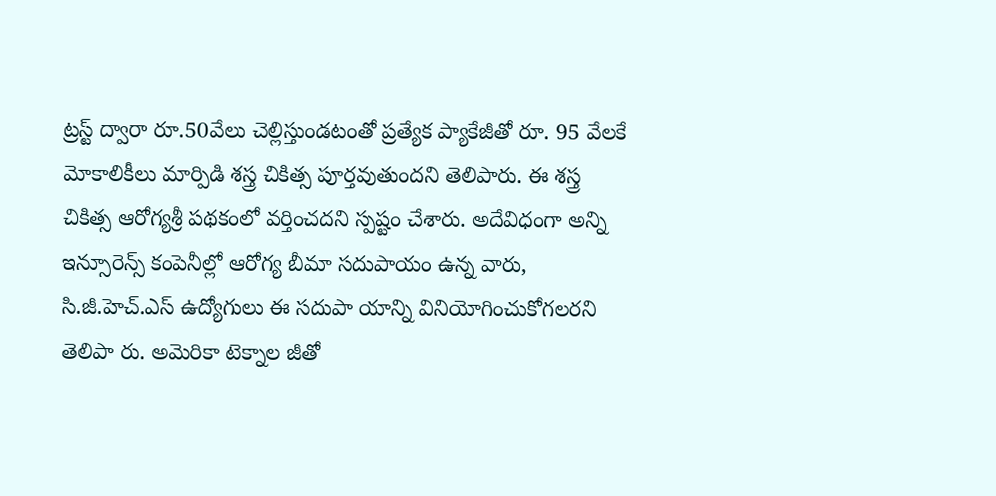ట్రస్ట్ ద్వారా రూ.50వేలు చెల్లిస్తుండటంతో ప్రత్యేక ప్యాకేజీతో రూ. 95 వేలకే మోకాలికీలు మార్పిడి శస్త్ర చికిత్స పూర్తవుతుందని తెలిపారు. ఈ శస్త్ర చికిత్స ఆరోగ్యశ్రీ పథకంలో వర్తించదని స్పష్టం చేశారు. అదేవిధంగా అన్ని ఇన్సూరెన్స్ కంపెనీల్లో ఆరోగ్య బీమా సదుపాయం ఉన్న వారు, సి.జీ.హెచ్.ఎస్ ఉద్యోగులు ఈ సదుపా యాన్ని వినియోగించుకోగలరని తెలిపా రు. అమెరికా టెక్నాల జీతో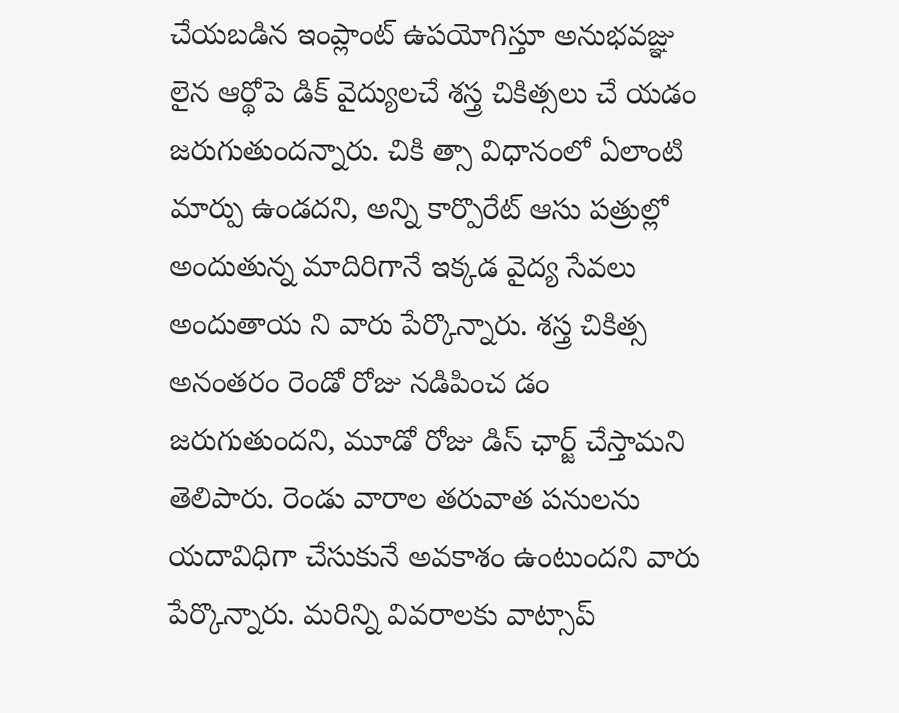చేయబడిన ఇంప్లాంట్ ఉపయోగిస్తూ అనుభవజ్ఞు లైన ఆర్థోపె డిక్ వైద్యులచే శస్త్ర చికిత్సలు చే యడం జరుగుతుందన్నారు. చికి త్సా విధానంలో ఏలాంటి మార్పు ఉండదని, అన్ని కార్పొరేట్ ఆసు పత్రుల్లో అందుతున్న మాదిరిగానే ఇక్కడ వైద్య సేవలు అందుతాయ ని వారు పేర్కొన్నారు. శస్త్ర చికిత్స అనంతరం రెండో రోజు నడిపించ డం జరుగుతుందని, మూడో రోజు డిస్ ఛార్జ్ చేస్తామని తెలిపారు. రెండు వారాల తరువాత పనులను యదావిధిగా చేసుకునే అవకాశం ఉంటుందని వారు పేర్కొన్నారు. మరిన్ని వివరాలకు వాట్సాప్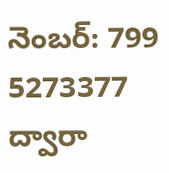నెంబర్: 799 5273377 ద్వారా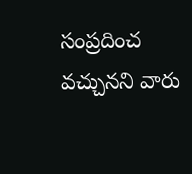సంప్రదించ వచ్చునని వారు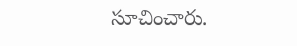సూచించారు.